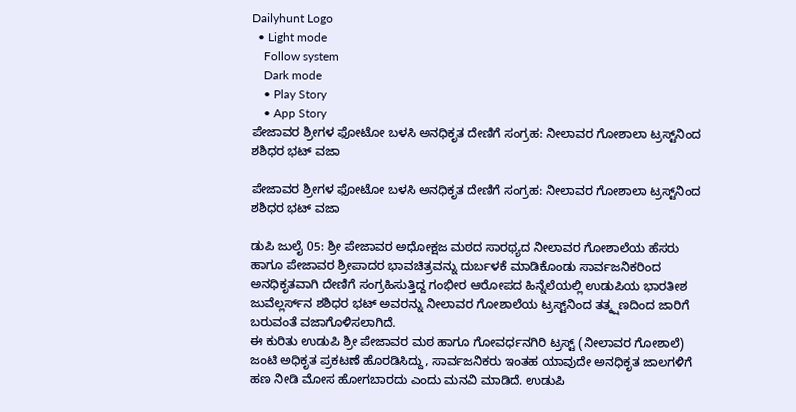Dailyhunt Logo
  • Light mode
    Follow system
    Dark mode
    • Play Story
    • App Story
ಪೇಜಾವರ ಶ್ರೀಗಳ ಫೋಟೋ ಬಳಸಿ ಅನಧಿಕೃತ ದೇಣಿಗೆ ಸಂಗ್ರಹ: ನೀಲಾವರ ಗೋಶಾಲಾ ಟ್ರಸ್ಟ್‌ನಿಂದ ಶಶಿಧರ ಭಟ್ ವಜಾ

ಪೇಜಾವರ ಶ್ರೀಗಳ ಫೋಟೋ ಬಳಸಿ ಅನಧಿಕೃತ ದೇಣಿಗೆ ಸಂಗ್ರಹ: ನೀಲಾವರ ಗೋಶಾಲಾ ಟ್ರಸ್ಟ್‌ನಿಂದ ಶಶಿಧರ ಭಟ್ ವಜಾ

ಡುಪಿ ಜುಲೈ 05: ಶ್ರೀ ಪೇಜಾವರ ಅಧೋಕ್ಷಜ ಮಠದ ಸಾರಥ್ಯದ ನೀಲಾವರ ಗೋಶಾಲೆಯ ಹೆಸರು ಹಾಗೂ ಪೇಜಾವರ ಶ್ರೀಪಾದರ ಭಾವಚಿತ್ರವನ್ನು ದುರ್ಬಳಕೆ ಮಾಡಿಕೊಂಡು ಸಾರ್ವಜನಿಕರಿಂದ ಅನಧಿಕೃತವಾಗಿ ದೇಣಿಗೆ ಸಂಗ್ರಹಿಸುತ್ತಿದ್ದ ಗಂಭೀರ ಆರೋಪದ ಹಿನ್ನೆಲೆಯಲ್ಲಿ ಉಡುಪಿಯ ಭಾರತೀಶ ಜುವೆಲ್ಲರ್ಸ್‌ನ ಶಶಿಧರ ಭಟ್ ಅವರನ್ನು ನೀಲಾವರ ಗೋಶಾಲೆಯ ಟ್ರಸ್ಟ್‌ನಿಂದ ತತ್ಕ್ಷಣದಿಂದ ಜಾರಿಗೆ ಬರುವಂತೆ ವಜಾಗೊಳಿಸಲಾಗಿದೆ.
ಈ ಕುರಿತು ಉಡುಪಿ ಶ್ರೀ ಪೇಜಾವರ ಮಠ ಹಾಗೂ ಗೋವರ್ಧನಗಿರಿ ಟ್ರಸ್ಟ್ (ನೀಲಾವರ ಗೋಶಾಲೆ) ಜಂಟಿ ಅಧಿಕೃತ ಪ್ರಕಟಣೆ ಹೊರಡಿಸಿದ್ದು, ಸಾರ್ವಜನಿಕರು ಇಂತಹ ಯಾವುದೇ ಅನಧಿಕೃತ ಜಾಲಗಳಿಗೆ ಹಣ ನೀಡಿ ಮೋಸ ಹೋಗಬಾರದು ಎಂದು ಮನವಿ ಮಾಡಿದೆ. ಉಡುಪಿ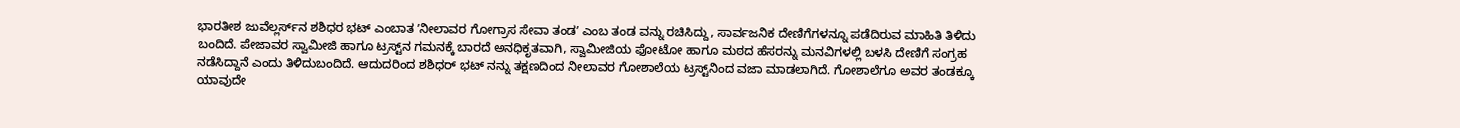ಭಾರತೀಶ ಜುವೆಲ್ಲರ್ಸ್‌ನ ಶಶಿಧರ ಭಟ್ ಎಂಬಾತ ʼನೀಲಾವರ ಗೋಗ್ರಾಸ ಸೇವಾ ತಂಡʼ ಎಂಬ ತಂಡ ವನ್ನು ರಚಿಸಿದ್ದು, ಸಾರ್ವಜನಿಕ ದೇಣಿಗೆಗಳನ್ನೂ ಪಡೆದಿರುವ ಮಾಹಿತಿ ತಿಳಿದು ಬಂದಿದೆ. ಪೇಜಾವರ ಸ್ವಾಮೀಜಿ ಹಾಗೂ ಟ್ರಸ್ಟ್‌ನ ಗಮನಕ್ಕೆ ಬಾರದೆ ಅನಧಿಕೃತವಾಗಿ, ಸ್ವಾಮೀಜಿಯ ಫೋಟೋ ಹಾಗೂ ಮಠದ ಹೆಸರನ್ನು ಮನವಿಗಳಲ್ಲಿ ಬಳಸಿ ದೇಣಿಗೆ ಸಂಗ್ರಹ ನಡೆಸಿದ್ದಾನೆ ಎಂದು ತಿಳಿದುಬಂದಿದೆ. ಆದುದರಿಂದ ಶಶಿಧರ್ ಭಟ್ ನನ್ನು ತಕ್ಷಣದಿಂದ ನೀಲಾವರ ಗೋಶಾಲೆಯ ಟ್ರಸ್ಟ್‌ನಿಂದ ವಜಾ ಮಾಡಲಾಗಿದೆ. ಗೋಶಾಲೆಗೂ ಅವರ ತಂಡಕ್ಕೂ ಯಾವುದೇ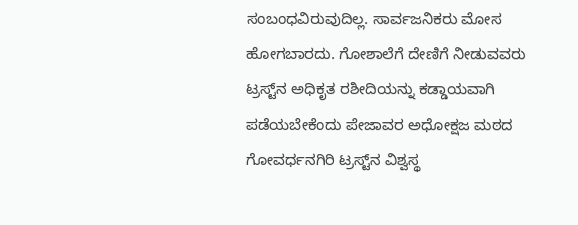ಸಂಬಂಧವಿರುವುದಿಲ್ಲ. ಸಾರ್ವಜನಿಕರು ಮೋಸ ಹೋಗಬಾರದು. ಗೋಶಾಲೆಗೆ ದೇಣಿಗೆ ನೀಡುವವರು ಟ್ರಸ್ಟ್‌ನ ಅಧಿಕೃತ ರಶೀದಿಯನ್ನು ಕಡ್ಡಾಯವಾಗಿ ಪಡೆಯಬೇಕೆಂದು ಪೇಜಾವರ ಅಧೋಕ್ಷಜ ಮಠದ ಗೋವರ್ಧನಗಿರಿ ಟ್ರಸ್ಟ್‌ನ ವಿಶ್ವಸ್ಥ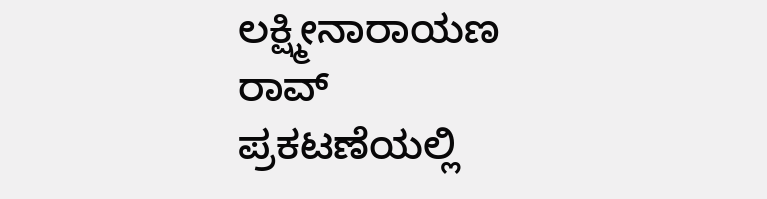ಲಕ್ಷ್ಮೀನಾರಾಯಣ ರಾವ್ ಪ್ರಕಟಣೆಯಲ್ಲಿ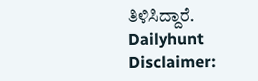ತಿಳಿಸಿದ್ದಾರೆ.
Dailyhunt
Disclaimer: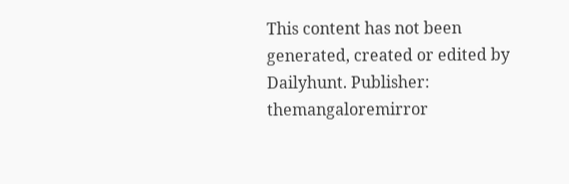This content has not been generated, created or edited by Dailyhunt. Publisher: themangaloremirror